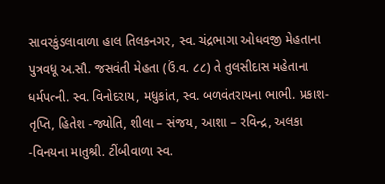સાવરકુંડલાવાળા હાલ તિલકનગર, સ્વ. ચંદ્રભાગા ઓધવજી મેહતાના પુત્રવધૂ અ.સૌ. જસવંતી મેહતા (ઉં.વ. ૮૮) તે તુલસીદાસ મહેતાના ધર્મપત્ની. સ્વ. વિનોદરાય, મધુકાંત, સ્વ. બળવંતરાયના ભાભી. પ્રકાશ-તૃપ્તિ, હિતેશ -જ્યોતિ, શીલા – સંજય, આશા – રવિન્દ્ર, અલકા -વિનયના માતુશ્રી. ટીંબીવાળા સ્વ.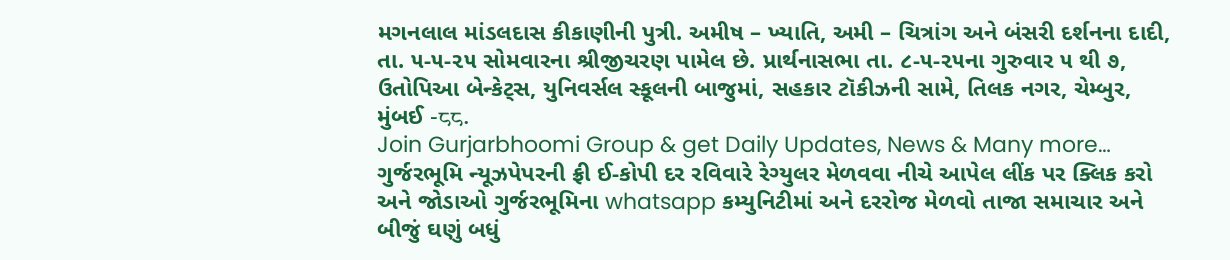મગનલાલ માંડલદાસ કીકાણીની પુત્રી. અમીષ – ખ્યાતિ, અમી – ચિત્રાંગ અને બંસરી દર્શનના દાદી, તા. ૫-૫-૨૫ સોમવારના શ્રીજીચરણ પામેલ છે. પ્રાર્થનાસભા તા. ૮-૫-૨૫ના ગુરુવાર ૫ થી ૭, ઉતોપિઆ બેન્કેટ્સ, યુનિવર્સલ સ્કૂલની બાજુમાં, સહકાર ટૉકીઝની સામે, તિલક નગર, ચેમ્બુર, મુંબઈ -८८.
Join Gurjarbhoomi Group & get Daily Updates, News & Many more…
ગુર્જરભૂમિ ન્યૂઝપેપરની ફ્રી ઈ-કોપી દર રવિવારે રેગ્યુલર મેળવવા નીચે આપેલ લીંક પર ક્લિક કરો અને જોડાઓ ગુર્જરભૂમિના whatsapp કમ્યુનિટીમાં અને દરરોજ મેળવો તાજા સમાચાર અને બીજું ઘણું બધું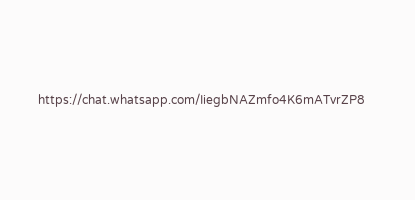https://chat.whatsapp.com/IiegbNAZmfo4K6mATvrZP8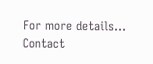For more details… Contact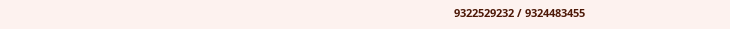9322529232 / 9324483455